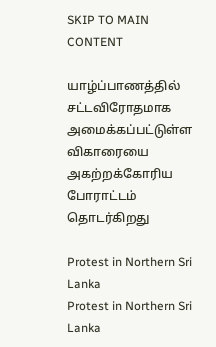SKIP TO MAIN CONTENT

யாழ்ப்பாணத்தில் சட்டவிரோதமாக அமைக்கப்பட்டுள்ள விகாரையை அகற்றக்கோரிய போராட்டம் தொடர்கிறது

Protest in Northern Sri Lanka
Protest in Northern Sri Lanka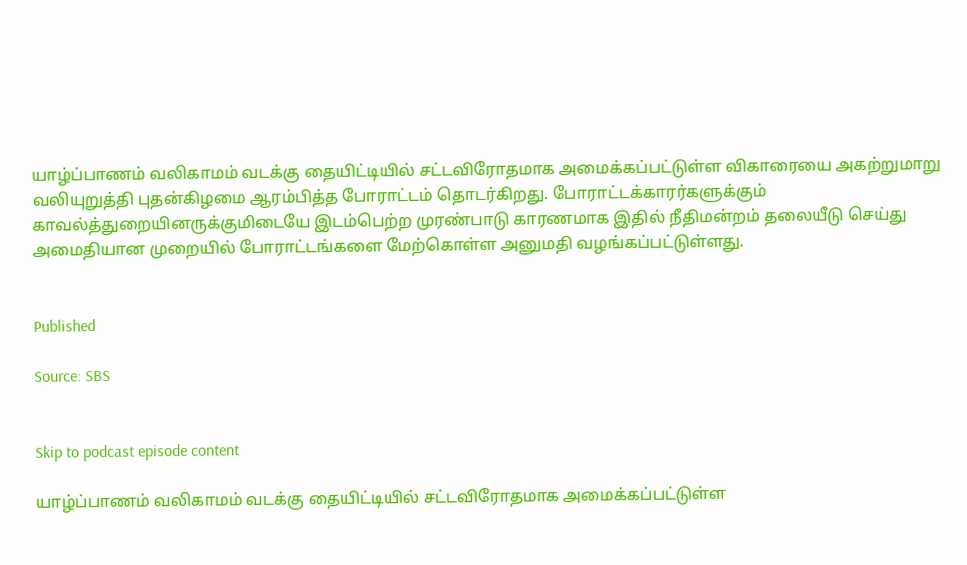யாழ்ப்பாணம் வலிகாமம் வடக்கு தையிட்டியில் சட்டவிரோதமாக அமைக்கப்பட்டுள்ள விகாரையை அகற்றுமாறு வலியுறுத்தி புதன்கிழமை ஆரம்பித்த போராட்டம் தொடர்கிறது. போராட்டக்காரர்களுக்கும் காவல்த்துறையினருக்குமிடையே இடம்பெற்ற முரண்பாடு காரணமாக இதில் நீதிமன்றம் தலையீடு செய்து அமைதியான முறையில் போராட்டங்களை மேற்கொள்ள அனுமதி வழங்கப்பட்டுள்ளது.


Published

Source: SBS


Skip to podcast episode content

யாழ்ப்பாணம் வலிகாமம் வடக்கு தையிட்டியில் சட்டவிரோதமாக அமைக்கப்பட்டுள்ள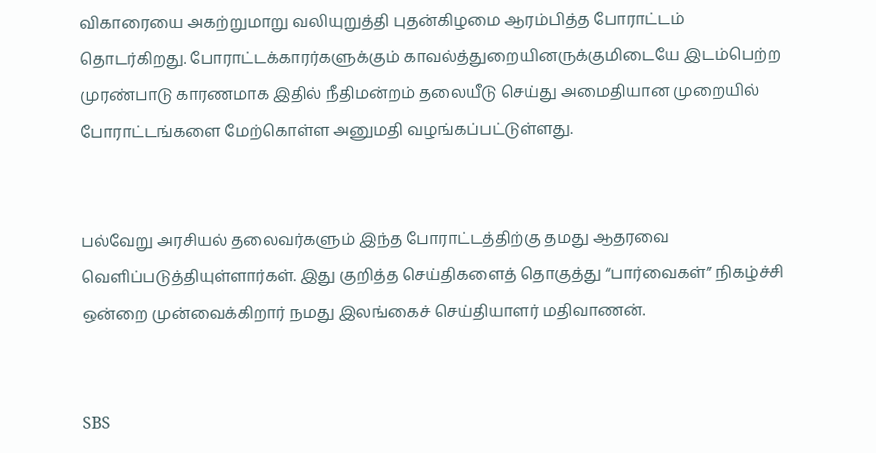விகாரையை அகற்றுமாறு வலியுறுத்தி புதன்கிழமை ஆரம்பித்த போராட்டம் தொடர்கிறது. போராட்டக்காரர்களுக்கும் காவல்த்துறையினருக்குமிடையே இடம்பெற்ற முரண்பாடு காரணமாக இதில் நீதிமன்றம் தலையீடு செய்து அமைதியான முறையில் போராட்டங்களை மேற்கொள்ள அனுமதி வழங்கப்பட்டுள்ளது.


பல்வேறு அரசியல் தலைவர்களும் இந்த போராட்டத்திற்கு தமது ஆதரவை வெளிப்படுத்தியுள்ளார்கள். இது குறித்த செய்திகளைத் தொகுத்து “பார்வைகள்” நிகழ்ச்சி ஒன்றை முன்வைக்கிறார் நமது இலங்கைச் செய்தியாளர் மதிவாணன்.


SBS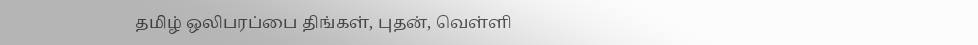தமிழ் ஒலிபரப்பை திங்கள், புதன், வெள்ளி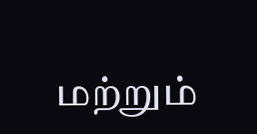மற்றும்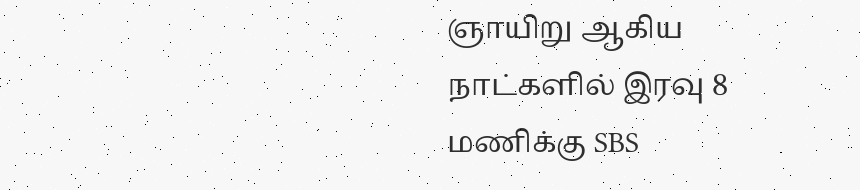ஞாயிறு ஆகிய நாட்களில் இரவு 8 மணிக்கு SBS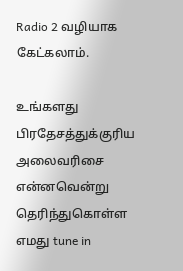Radio 2 வழியாக கேட்கலாம்.

உங்களது பிரதேசத்துக்குரிய அலைவரிசை என்னவென்று தெரிந்துகொள்ள எமது tune in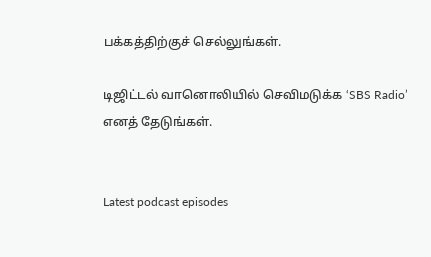பக்கத்திற்குச் செல்லுங்கள்.

டிஜிட்டல் வானொலியில் செவிமடுக்க ‘SBS Radio’ எனத் தேடுங்கள்.


Latest podcast episodes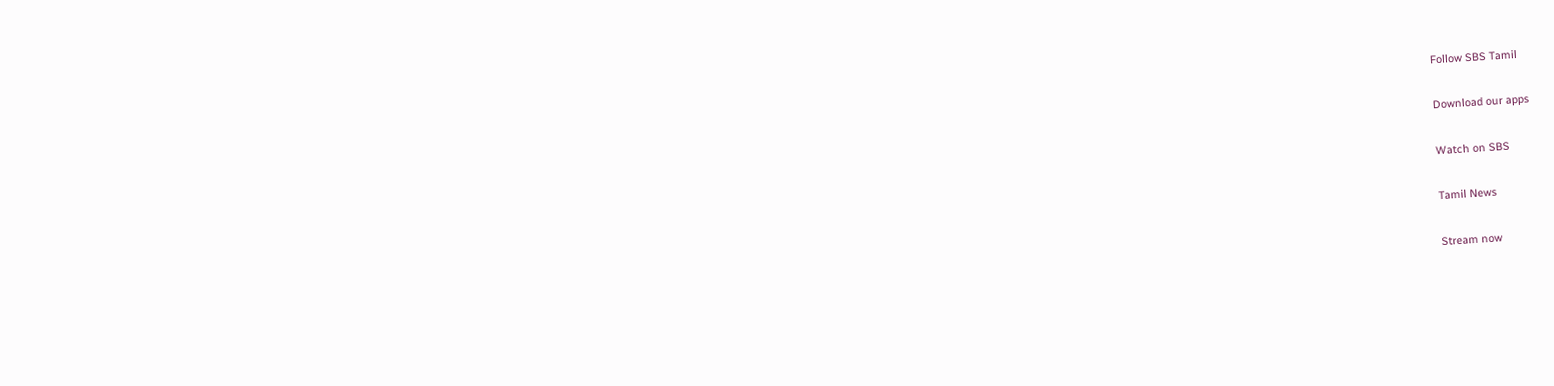Follow SBS Tamil

Download our apps

Watch on SBS

Tamil News

Stream now